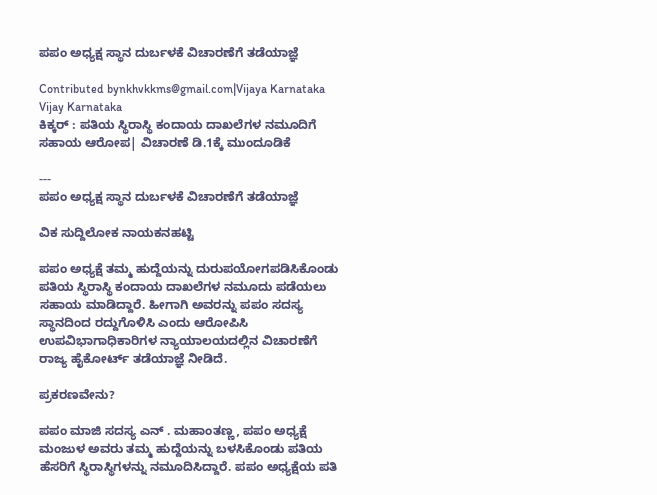ಪಪಂ ಅಧ್ಯಕ್ಷ ಸ್ಥಾನ ದುರ್ಬಳಕೆ ವಿಚಾರಣೆಗೆ ತಡೆಯಾಜ್ಞೆ

Contributed bynkhvkkms@gmail.com|Vijaya Karnataka
Vijay Karnataka
ಕಿಕ್ಕರ್ : ಪತಿಯ ಸ್ಥಿರಾಸ್ಥಿ ಕಂದಾಯ ದಾಖಲೆಗಳ ನಮೂದಿಗೆ ಸಹಾಯ ಆರೋಪ| ವಿಚಾರಣೆ ಡಿ.1ಕ್ಕೆ ಮುಂದೂಡಿಕೆ

---
ಪಪಂ ಅಧ್ಯಕ್ಷ ಸ್ಥಾನ ದುರ್ಬಳಕೆ ವಿಚಾರಣೆಗೆ ತಡೆಯಾಜ್ಞೆ

ವಿಕ ಸುದ್ದಿಲೋಕ ನಾಯಕನಹಟ್ಟಿ

ಪಪಂ ಅಧ್ಯಕ್ಷೆ ತಮ್ಮ ಹುದ್ದೆಯನ್ನು ದುರುಪಯೋಗಪಡಿಸಿಕೊಂಡು ಪತಿಯ ಸ್ಥಿರಾಸ್ಥಿ ಕಂದಾಯ ದಾಖಲೆಗಳ ನಮೂದು ಪಡೆಯಲು ಸಹಾಯ ಮಾಡಿದ್ದಾರೆ. ಹೀಗಾಗಿ ಅವರನ್ನು ಪಪಂ ಸದಸ್ಯ ಸ್ಥಾನದಿಂದ ರದ್ದುಗೊಳಿಸಿ ಎಂದು ಆರೋಪಿಸಿ ಉಪವಿಭಾಗಾಧಿಕಾರಿಗಳ ನ್ಯಾಯಾಲಯದಲ್ಲಿನ ವಿಚಾರಣೆಗೆ ರಾಜ್ಯ ಹೈಕೋರ್ಟ್ ತಡೆಯಾಜ್ಞೆ ನೀಡಿದೆ.

ಪ್ರಕರಣವೇನು?

ಪಪಂ ಮಾಜಿ ಸದಸ್ಯ ಎನ್ . ಮಹಾಂತಣ್ಣ, ಪಪಂ ಅಧ್ಯಕ್ಷೆ ಮಂಜುಳ ಅವರು ತಮ್ಮ ಹುದ್ದೆಯನ್ನು ಬಳಸಿಕೊಂಡು ಪತಿಯ ಹೆಸರಿಗೆ ಸ್ಥಿರಾಸ್ಥಿಗಳನ್ನು ನಮೂದಿಸಿದ್ದಾರೆ. ಪಪಂ ಅಧ್ಯಕ್ಷೆಯ ಪತಿ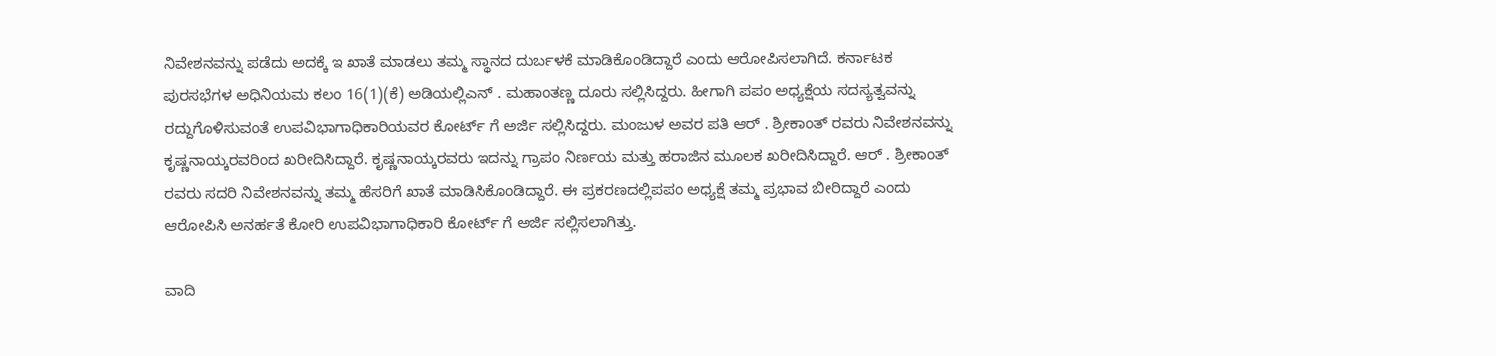ನಿವೇಶನವನ್ನು ಪಡೆದು ಅದಕ್ಕೆ ಇ ಖಾತೆ ಮಾಡಲು ತಮ್ಮ ಸ್ಥಾನದ ದುರ್ಬಳಕೆ ಮಾಡಿಕೊಂಡಿದ್ದಾರೆ ಎಂದು ಆರೋಪಿಸಲಾಗಿದೆ. ಕರ್ನಾಟಕ ಪುರಸಭೆಗಳ ಅಧಿನಿಯಮ ಕಲಂ 16(1)(ಕೆ) ಅಡಿಯಲ್ಲಿಎನ್ . ಮಹಾಂತಣ್ಣ ದೂರು ಸಲ್ಲಿಸಿದ್ದರು. ಹೀಗಾಗಿ ಪಪಂ ಅಧ್ಯಕ್ಷೆಯ ಸದಸ್ಯತ್ವವನ್ನು ರದ್ದುಗೊಳಿಸುವಂತೆ ಉಪವಿಭಾಗಾಧಿಕಾರಿಯವರ ಕೋರ್ಟ್ ಗೆ ಅರ್ಜಿ ಸಲ್ಲಿಸಿದ್ದರು. ಮಂಜುಳ ಅವರ ಪತಿ ಆರ್ . ಶ್ರೀಕಾಂತ್ ರವರು ನಿವೇಶನವನ್ನು ಕೃಷ್ಣನಾಯ್ಕರವರಿಂದ ಖರೀದಿಸಿದ್ದಾರೆ. ಕೃಷ್ಣನಾಯ್ಕರವರು ಇದನ್ನು ಗ್ರಾಪಂ ನಿರ್ಣಯ ಮತ್ತು ಹರಾಜಿನ ಮೂಲಕ ಖರೀದಿಸಿದ್ದಾರೆ. ಆರ್ . ಶ್ರೀಕಾಂತ್ ರವರು ಸದರಿ ನಿವೇಶನವನ್ನು ತಮ್ಮ ಹೆಸರಿಗೆ ಖಾತೆ ಮಾಡಿಸಿಕೊಂಡಿದ್ದಾರೆ. ಈ ಪ್ರಕರಣದಲ್ಲಿಪಪಂ ಅಧ್ಯಕ್ಷೆ ತಮ್ಮ ಪ್ರಭಾವ ಬೀರಿದ್ದಾರೆ ಎಂದು ಆರೋಪಿಸಿ ಅನರ್ಹತೆ ಕೋರಿ ಉಪವಿಭಾಗಾಧಿಕಾರಿ ಕೋರ್ಟ್ ಗೆ ಅರ್ಜಿ ಸಲ್ಲಿಸಲಾಗಿತ್ತು.

ವಾದಿ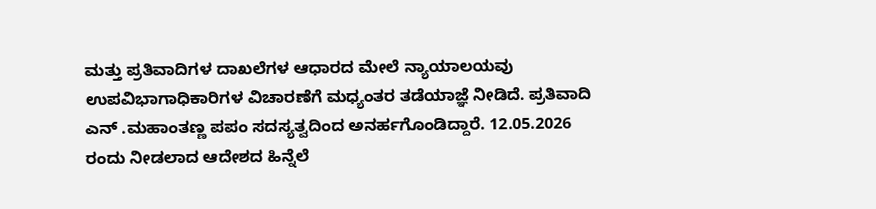ಮತ್ತು ಪ್ರತಿವಾದಿಗಳ ದಾಖಲೆಗಳ ಆಧಾರದ ಮೇಲೆ ನ್ಯಾಯಾಲಯವು ಉಪವಿಭಾಗಾಧಿಕಾರಿಗಳ ವಿಚಾರಣೆಗೆ ಮಧ್ಯಂತರ ತಡೆಯಾಜ್ಞೆ ನೀಡಿದೆ. ಪ್ರತಿವಾದಿ ಎನ್ .ಮಹಾಂತಣ್ಣ ಪಪಂ ಸದಸ್ಯತ್ವದಿಂದ ಅನರ್ಹಗೊಂಡಿದ್ದಾರೆ. 12.05.2026 ರಂದು ನೀಡಲಾದ ಆದೇಶದ ಹಿನ್ನೆಲೆ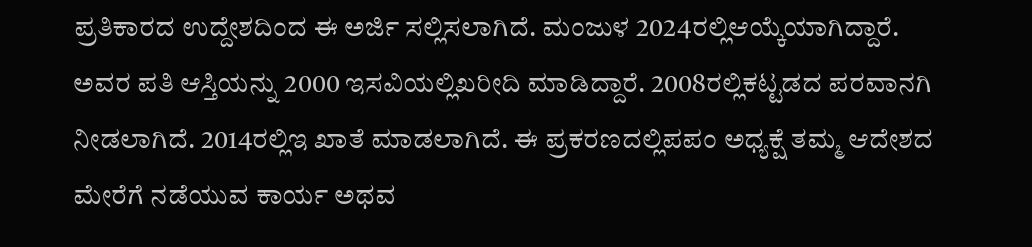ಪ್ರತಿಕಾರದ ಉದ್ದೇಶದಿಂದ ಈ ಅರ್ಜಿ ಸಲ್ಲಿಸಲಾಗಿದೆ. ಮಂಜುಳ 2024ರಲ್ಲಿಆಯ್ಕೆಯಾಗಿದ್ದಾರೆ. ಅವರ ಪತಿ ಆಸ್ತಿಯನ್ನು 2000 ಇಸವಿಯಲ್ಲಿಖರೀದಿ ಮಾಡಿದ್ದಾರೆ. 2008ರಲ್ಲಿಕಟ್ಟಡದ ಪರವಾನಗಿ ನೀಡಲಾಗಿದೆ. 2014ರಲ್ಲಿಇ ಖಾತೆ ಮಾಡಲಾಗಿದೆ. ಈ ಪ್ರಕರಣದಲ್ಲಿಪಪಂ ಅಧ್ಯಕ್ಷೆ ತಮ್ಮ ಆದೇಶದ ಮೇರೆಗೆ ನಡೆಯುವ ಕಾರ್ಯ ಅಥವ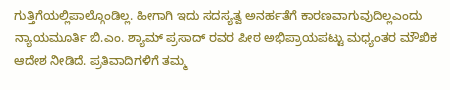ಗುತ್ತಿಗೆಯಲ್ಲಿಪಾಲ್ಗೊಂಡಿಲ್ಲ. ಹೀಗಾಗಿ ಇದು ಸದಸ್ಯತ್ವ ಅನರ್ಹತೆಗೆ ಕಾರಣವಾಗುವುದಿಲ್ಲಎಂದು ನ್ಯಾಯಮೂರ್ತಿ ಬಿ.ಎಂ. ಶ್ಯಾಮ್ ಪ್ರಸಾದ್ ರವರ ಪೀಠ ಅಭಿಪ್ರಾಯಪಟ್ಟು ಮಧ್ಯಂತರ ಮೌಖಿಕ ಆದೇಶ ನೀಡಿದೆ. ಪ್ರತಿವಾದಿಗಳಿಗೆ ತಮ್ಮ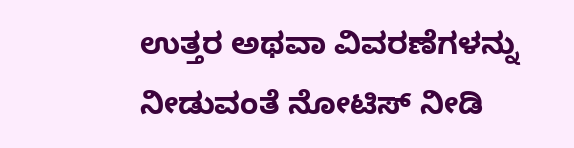ಉತ್ತರ ಅಥವಾ ವಿವರಣೆಗಳನ್ನು ನೀಡುವಂತೆ ನೋಟಿಸ್ ನೀಡಿ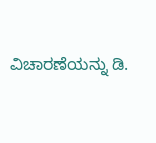ವಿಚಾರಣೆಯನ್ನು ಡಿ.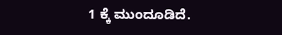1 ಕ್ಕೆ ಮುಂದೂಡಿದೆ.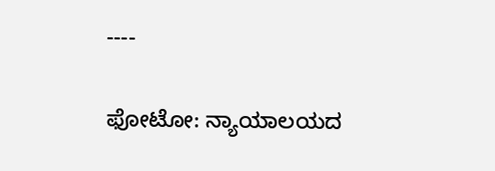----

ಫೋಟೋ: ನ್ಯಾಯಾಲಯದ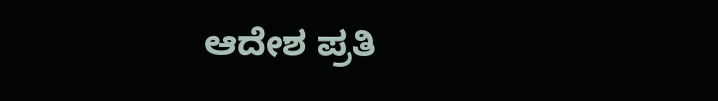ಆದೇಶ ಪ್ರತಿ